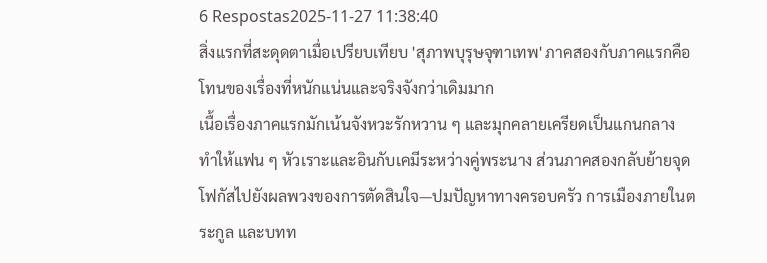6 Respostas2025-11-27 11:38:40
สิ่งแรกที่สะดุดตาเมื่อเปรียบเทียบ 'สุภาพบุรุษจุฑาเทพ' ภาคสองกับภาคแรกคือโทนของเรื่องที่หนักแน่นและจริงจังกว่าเดิมมาก
เนื้อเรื่องภาคแรกมักเน้นจังหวะรักหวาน ๆ และมุกคลายเครียดเป็นแกนกลาง ทำให้แฟน ๆ หัวเราะและอินกับเคมีระหว่างคู่พระนาง ส่วนภาคสองกลับย้ายจุดโฟกัสไปยังผลพวงของการตัดสินใจ—ปมปัญหาทางครอบครัว การเมืองภายในตระกูล และบทท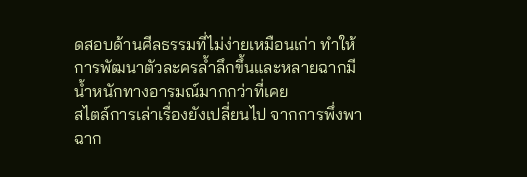ดสอบด้านศีลธรรมที่ไม่ง่ายเหมือนเก่า ทำให้การพัฒนาตัวละครล้ำลึกขึ้นและหลายฉากมีน้ำหนักทางอารมณ์มากกว่าที่เคย
สไตล์การเล่าเรื่องยังเปลี่ยนไป จากการพึ่งพาฉาก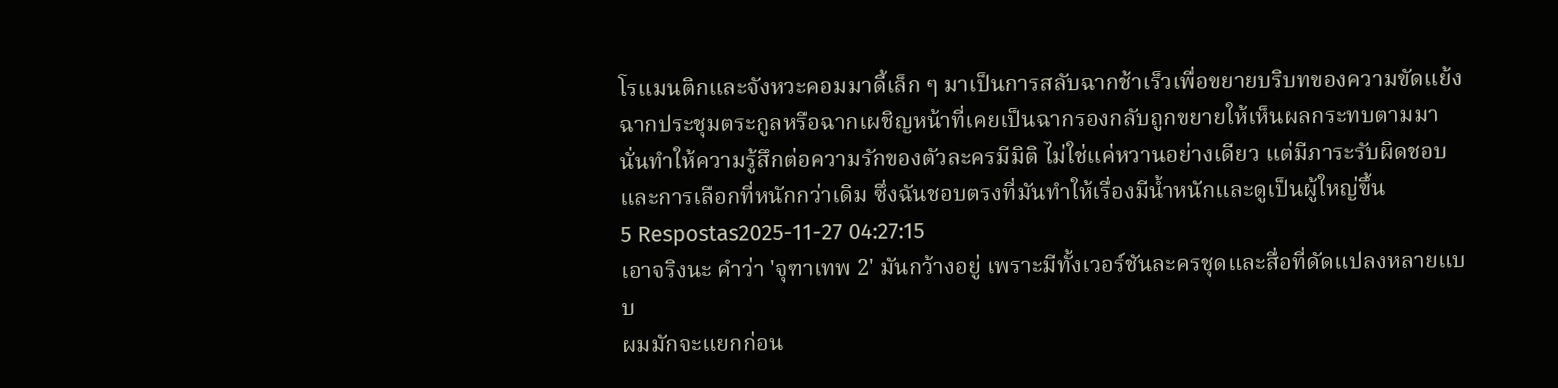โรแมนติกและจังหวะคอมมาดี้เล็ก ๆ มาเป็นการสลับฉากช้าเร็วเพื่อขยายบริบทของความขัดแย้ง ฉากประชุมตระกูลหรือฉากเผชิญหน้าที่เคยเป็นฉากรองกลับถูกขยายให้เห็นผลกระทบตามมา นั่นทำให้ความรู้สึกต่อความรักของตัวละครมีมิติ ไม่ใช่แค่หวานอย่างเดียว แต่มีภาระรับผิดชอบและการเลือกที่หนักกว่าเดิม ซึ่งฉันชอบตรงที่มันทำให้เรื่องมีน้ำหนักและดูเป็นผู้ใหญ่ขึ้น
5 Respostas2025-11-27 04:27:15
เอาจริงนะ คำว่า 'จุฑาเทพ 2' มันกว้างอยู่ เพราะมีทั้งเวอร์ชันละครชุดและสื่อที่ดัดแปลงหลายแบบ
ผมมักจะแยกก่อน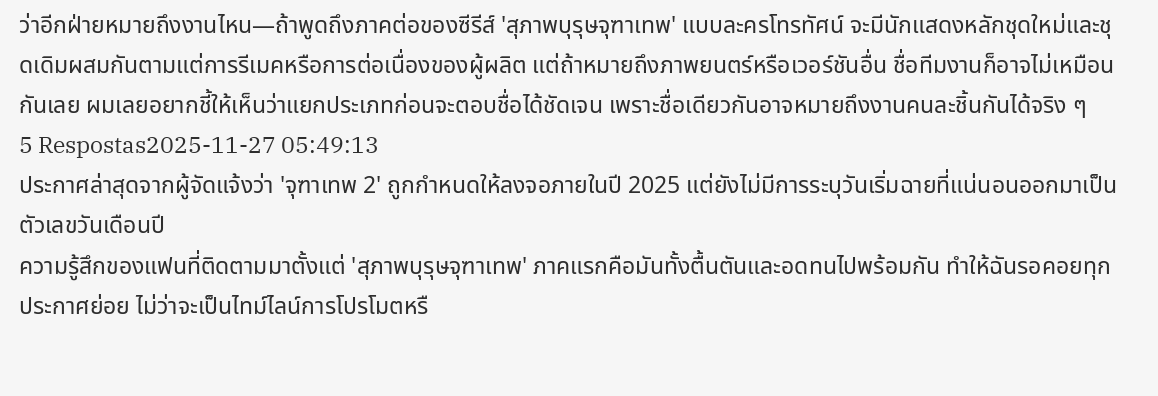ว่าอีกฝ่ายหมายถึงงานไหน—ถ้าพูดถึงภาคต่อของซีรีส์ 'สุภาพบุรุษจุฑาเทพ' แบบละครโทรทัศน์ จะมีนักแสดงหลักชุดใหม่และชุดเดิมผสมกันตามแต่การรีเมคหรือการต่อเนื่องของผู้ผลิต แต่ถ้าหมายถึงภาพยนตร์หรือเวอร์ชันอื่น ชื่อทีมงานก็อาจไม่เหมือนกันเลย ผมเลยอยากชี้ให้เห็นว่าแยกประเภทก่อนจะตอบชื่อได้ชัดเจน เพราะชื่อเดียวกันอาจหมายถึงงานคนละชิ้นกันได้จริง ๆ
5 Respostas2025-11-27 05:49:13
ประกาศล่าสุดจากผู้จัดแจ้งว่า 'จุฑาเทพ 2' ถูกกำหนดให้ลงจอภายในปี 2025 แต่ยังไม่มีการระบุวันเริ่มฉายที่แน่นอนออกมาเป็นตัวเลขวันเดือนปี
ความรู้สึกของแฟนที่ติดตามมาตั้งแต่ 'สุภาพบุรุษจุฑาเทพ' ภาคแรกคือมันทั้งตื้นตันและอดทนไปพร้อมกัน ทำให้ฉันรอคอยทุกประกาศย่อย ไม่ว่าจะเป็นไทม์ไลน์การโปรโมตหรื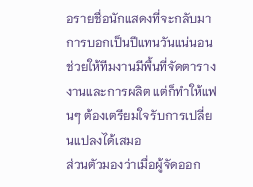อรายชื่อนักแสดงที่จะกลับมา การบอกเป็นปีแทนวันแน่นอนช่วยให้ทีมงานมีพื้นที่จัดตารางงานและการผลิต แต่ก็ทำให้แฟนๆ ต้องเตรียมใจรับการเปลี่ยนแปลงได้เสมอ
ส่วนตัวมองว่าเมื่อผู้จัดออก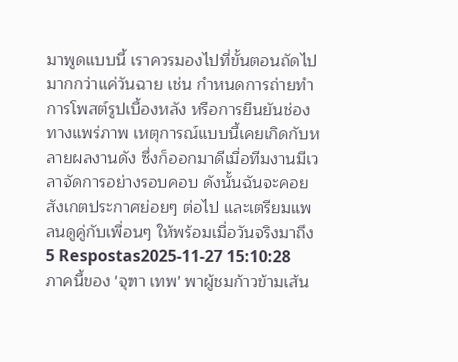มาพูดแบบนี้ เราควรมองไปที่ขั้นตอนถัดไปมากกว่าแค่วันฉาย เช่น กำหนดการถ่ายทำ การโพสต์รูปเบื้องหลัง หรือการยืนยันช่องทางแพร่ภาพ เหตุการณ์แบบนี้เคยเกิดกับหลายผลงานดัง ซึ่งก็ออกมาดีเมื่อทีมงานมีเวลาจัดการอย่างรอบคอบ ดังนั้นฉันจะคอยสังเกตประกาศย่อยๆ ต่อไป และเตรียมแพลนดูคู่กับเพื่อนๆ ให้พร้อมเมื่อวันจริงมาถึง
5 Respostas2025-11-27 15:10:28
ภาคนี้ของ 'จุฑา เทพ' พาผู้ชมก้าวข้ามเส้น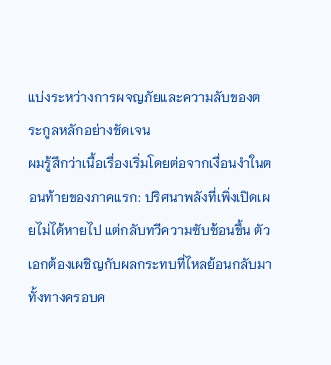แบ่งระหว่างการผจญภัยและความลับของตระกูลหลักอย่างชัดเจน
ผมรู้สึกว่าเนื้อเรื่องเริ่มโดยต่อจากเงื่อนงำในตอนท้ายของภาคแรก: ปริศนาพลังที่เพิ่งเปิดเผยไม่ได้หายไป แต่กลับทวีความซับซ้อนขึ้น ตัวเอกต้องเผชิญกับผลกระทบที่ไหลย้อนกลับมาทั้งทางครอบค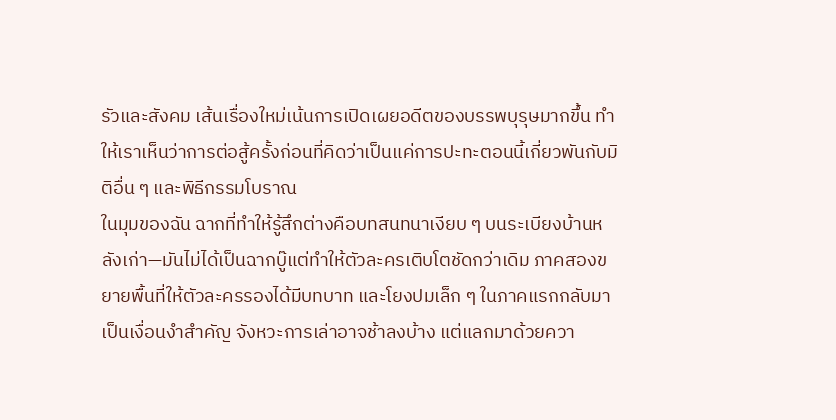รัวและสังคม เส้นเรื่องใหม่เน้นการเปิดเผยอดีตของบรรพบุรุษมากขึ้น ทำให้เราเห็นว่าการต่อสู้ครั้งก่อนที่คิดว่าเป็นแค่การปะทะตอนนี้เกี่ยวพันกับมิติอื่น ๆ และพิธีกรรมโบราณ
ในมุมของฉัน ฉากที่ทำให้รู้สึกต่างคือบทสนทนาเงียบ ๆ บนระเบียงบ้านหลังเก่า—มันไม่ได้เป็นฉากบู๊แต่ทำให้ตัวละครเติบโตชัดกว่าเดิม ภาคสองขยายพื้นที่ให้ตัวละครรองได้มีบทบาท และโยงปมเล็ก ๆ ในภาคแรกกลับมาเป็นเงื่อนงำสำคัญ จังหวะการเล่าอาจช้าลงบ้าง แต่แลกมาด้วยควา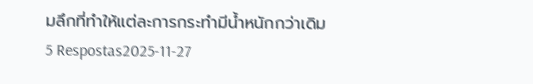มลึกที่ทำให้แต่ละการกระทำมีน้ำหนักกว่าเดิม
5 Respostas2025-11-27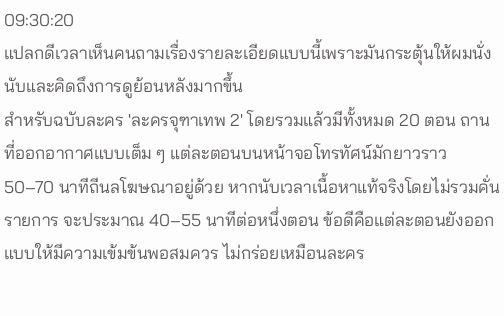09:30:20
แปลกดีเวลาเห็นคนถามเรื่องรายละเอียดแบบนี้เพราะมันกระตุ้นให้ผมนั่งนับและคิดถึงการดูย้อนหลังมากขึ้น
สำหรับฉบับละคร 'ละครจุฑาเทพ 2' โดยรวมแล้วมีทั้งหมด 20 ตอน ถานที่ออกอากาศแบบเต็ม ๆ แต่ละตอนบนหน้าจอโทรทัศน์มักยาวราว 50–70 นาทีถีนลโฆษณาอยู่ด้วย หากนับเวลาเนื้อหาแท้จริงโดยไม่รวมคั่นรายการ จะประมาณ 40–55 นาทีต่อหนึ่งตอน ข้อดีคือแต่ละตอนยังออกแบบให้มีความเข้มข้นพอสมควร ไม่กร่อยเหมือนละคร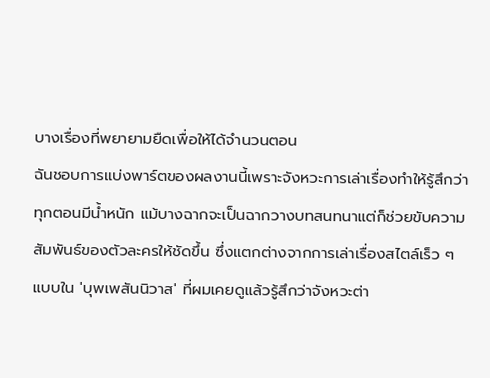บางเรื่องที่พยายามยืดเพื่อให้ได้จำนวนตอน
ฉันชอบการแบ่งพาร์ตของผลงานนี้เพราะจังหวะการเล่าเรื่องทำให้รู้สึกว่าทุกตอนมีน้ำหนัก แม้บางฉากจะเป็นฉากวางบทสนทนาแต่ก็ช่วยขับความสัมพันธ์ของตัวละครให้ชัดขึ้น ซึ่งแตกต่างจากการเล่าเรื่องสไตล์เร็ว ๆ แบบใน 'บุพเพสันนิวาส' ที่ผมเคยดูแล้วรู้สึกว่าจังหวะต่า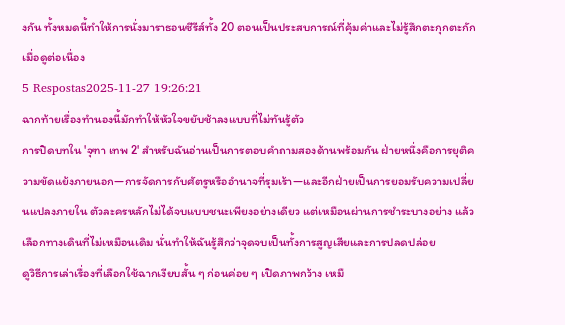งกัน ทั้งหมดนี้ทำให้การนั่งมาราธอนซีรีส์ทั้ง 20 ตอนเป็นประสบการณ์ที่คุ้มค่าและไม่รู้สึกตะกุกตะกักเมื่อดูต่อเนื่อง
5 Respostas2025-11-27 19:26:21
ฉากท้ายเรื่องทำนองนี้มักทำให้หัวใจขยับช้าลงแบบที่ไม่ทันรู้ตัว
การปิดบทใน 'จุฑา เทพ 2' สำหรับฉันอ่านเป็นการตอบคำถามสองด้านพร้อมกัน ฝ่ายหนึ่งคือการยุติความขัดแย้งภายนอก—การจัดการกับศัตรูหรืออำนาจที่รุมเร้า—และอีกฝ่ายเป็นการยอมรับความเปลี่ยนแปลงภายใน ตัวละครหลักไม่ได้จบแบบชนะเพียงอย่างเดียว แต่เหมือนผ่านการชำระบางอย่าง แล้วเลือกทางเดินที่ไม่เหมือนเดิม นั่นทำให้ฉันรู้สึกว่าจุดจบเป็นทั้งการสูญเสียและการปลดปล่อย
ดูวิธีการเล่าเรื่องที่เลือกใช้ฉากเงียบสั้น ๆ ก่อนค่อย ๆ เปิดภาพกว้าง เหมื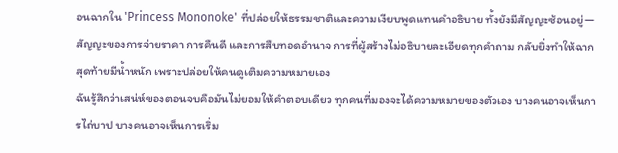อนฉากใน 'Princess Mononoke' ที่ปล่อยให้ธรรมชาติและความเงียบพูดแทนคำอธิบาย ทั้งยังมีสัญญะซ้อนอยู่—สัญญะของการจ่ายราคา การคืนดี และการสืบทอดอำนาจ การที่ผู้สร้างไม่อธิบายละเอียดทุกคำถาม กลับยิ่งทำให้ฉากสุดท้ายมีน้ำหนัก เพราะปล่อยให้คนดูเติมความหมายเอง
ฉันรู้สึกว่าเสน่ห์ของตอนจบคือมันไม่ยอมให้คำตอบเดียว ทุกคนที่มองจะได้ความหมายของตัวเอง บางคนอาจเห็นการไถ่บาป บางคนอาจเห็นการเริ่ม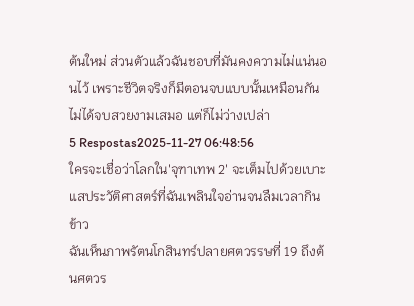ต้นใหม่ ส่วนตัวแล้วฉันชอบที่มันคงความไม่แน่นอนไว้ เพราะชีวิตจริงก็มีตอนจบแบบนั้นเหมือนกัน ไม่ได้จบสวยงามเสมอ แต่ก็ไม่ว่างเปล่า
5 Respostas2025-11-27 06:48:56
ใครจะเชื่อว่าโลกใน'จุฑาเทพ 2' จะเต็มไปด้วยเบาะแสประวัติศาสตร์ที่ฉันเพลินใจอ่านจนลืมเวลากินข้าว
ฉันเห็นภาพรัตนโกสินทร์ปลายศตวรรษที่ 19 ถึงต้นศตวร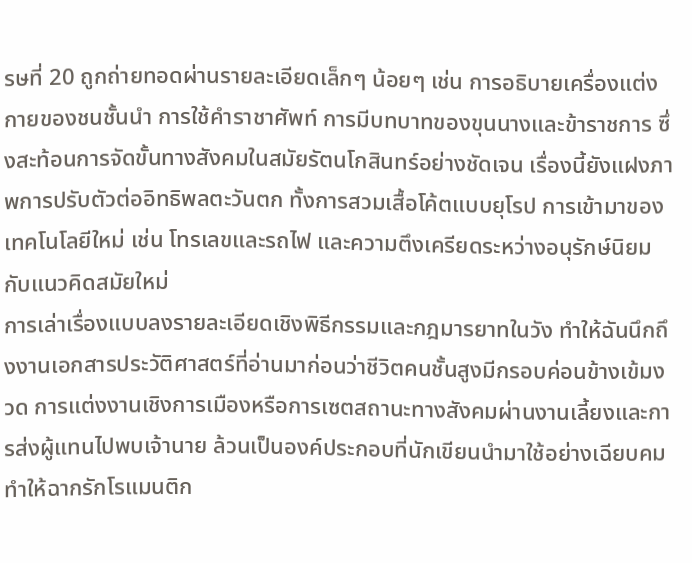รษที่ 20 ถูกถ่ายทอดผ่านรายละเอียดเล็กๆ น้อยๆ เช่น การอธิบายเครื่องแต่งกายของชนชั้นนำ การใช้คำราชาศัพท์ การมีบทบาทของขุนนางและข้าราชการ ซึ่งสะท้อนการจัดขั้นทางสังคมในสมัยรัตนโกสินทร์อย่างชัดเจน เรื่องนี้ยังแฝงภาพการปรับตัวต่ออิทธิพลตะวันตก ทั้งการสวมเสื้อโค้ตแบบยุโรป การเข้ามาของเทคโนโลยีใหม่ เช่น โทรเลขและรถไฟ และความตึงเครียดระหว่างอนุรักษ์นิยมกับแนวคิดสมัยใหม่
การเล่าเรื่องแบบลงรายละเอียดเชิงพิธีกรรมและกฎมารยาทในวัง ทำให้ฉันนึกถึงงานเอกสารประวัติศาสตร์ที่อ่านมาก่อนว่าชีวิตคนชั้นสูงมีกรอบค่อนข้างเข้มงวด การแต่งงานเชิงการเมืองหรือการเซตสถานะทางสังคมผ่านงานเลี้ยงและการส่งผู้แทนไปพบเจ้านาย ล้วนเป็นองค์ประกอบที่นักเขียนนำมาใช้อย่างเฉียบคม ทำให้ฉากรักโรแมนติก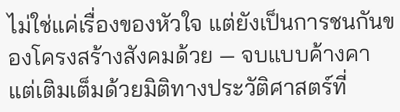ไม่ใช่แค่เรื่องของหัวใจ แต่ยังเป็นการชนกันของโครงสร้างสังคมด้วย — จบแบบค้างคาแต่เติมเต็มด้วยมิติทางประวัติศาสตร์ที่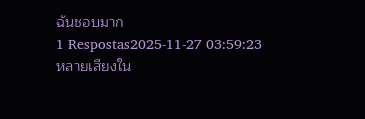ฉันชอบมาก
1 Respostas2025-11-27 03:59:23
หลายเสียงใน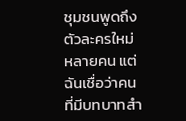ชุมชนพูดถึงตัวละครใหม่หลายคน แต่ฉันเชื่อว่าคนที่มีบทบาทสำ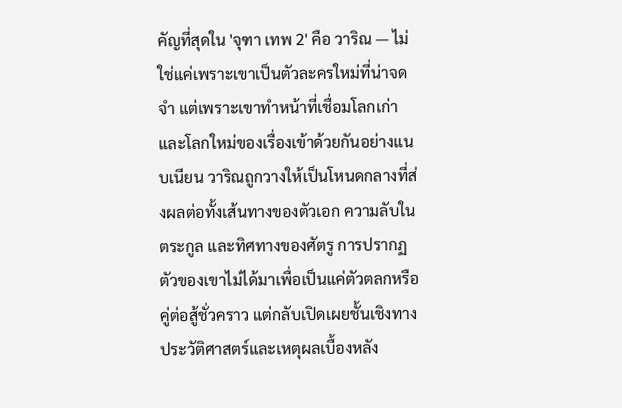คัญที่สุดใน 'จุฑา เทพ 2' คือ วาริณ — ไม่ใช่แค่เพราะเขาเป็นตัวละครใหม่ที่น่าจดจำ แต่เพราะเขาทำหน้าที่เชื่อมโลกเก่าและโลกใหม่ของเรื่องเข้าด้วยกันอย่างแนบเนียน วาริณถูกวางให้เป็นโหนดกลางที่ส่งผลต่อทั้งเส้นทางของตัวเอก ความลับในตระกูล และทิศทางของศัตรู การปรากฏตัวของเขาไม่ได้มาเพื่อเป็นแค่ตัวตลกหรือคู่ต่อสู้ชั่วคราว แต่กลับเปิดเผยชั้นเชิงทางประวัติศาสตร์และเหตุผลเบื้องหลัง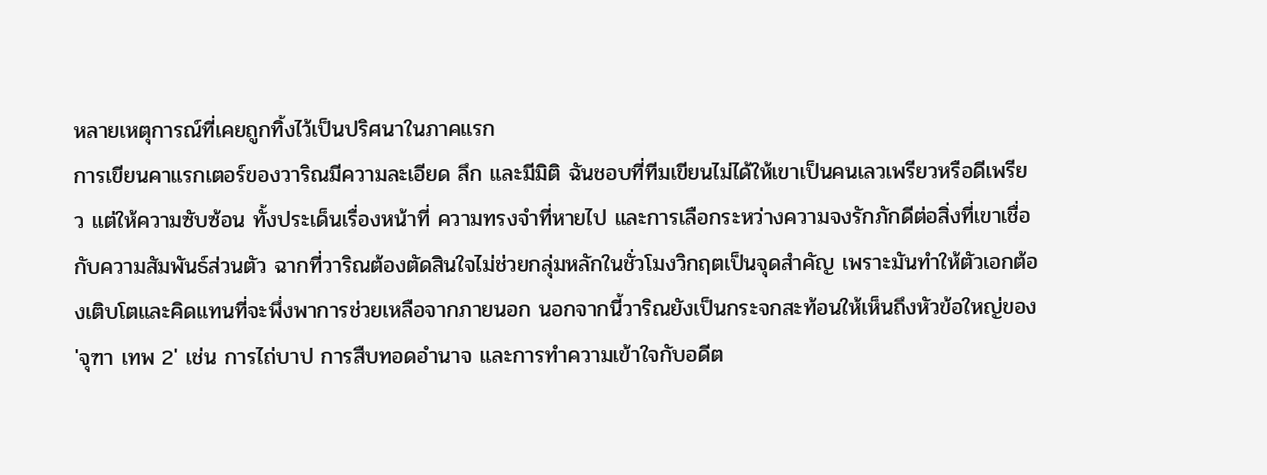หลายเหตุการณ์ที่เคยถูกทิ้งไว้เป็นปริศนาในภาคแรก
การเขียนคาแรกเตอร์ของวาริณมีความละเอียด ลึก และมีมิติ ฉันชอบที่ทีมเขียนไม่ได้ให้เขาเป็นคนเลวเพรียวหรือดีเพรียว แต่ให้ความซับซ้อน ทั้งประเด็นเรื่องหน้าที่ ความทรงจำที่หายไป และการเลือกระหว่างความจงรักภักดีต่อสิ่งที่เขาเชื่อกับความสัมพันธ์ส่วนตัว ฉากที่วาริณต้องตัดสินใจไม่ช่วยกลุ่มหลักในชั่วโมงวิกฤตเป็นจุดสำคัญ เพราะมันทำให้ตัวเอกต้องเติบโตและคิดแทนที่จะพึ่งพาการช่วยเหลือจากภายนอก นอกจากนี้วาริณยังเป็นกระจกสะท้อนให้เห็นถึงหัวข้อใหญ่ของ 'จุฑา เทพ 2' เช่น การไถ่บาป การสืบทอดอำนาจ และการทำความเข้าใจกับอดีต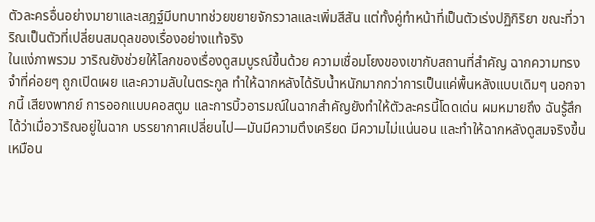ตัวละครอื่นอย่างมายาและเสฎฐ์มีบทบาทช่วยขยายจักรวาลและเพิ่มสีสัน แต่ทั้งคู่ทำหน้าที่เป็นตัวเร่งปฏิกิริยา ขณะที่วาริณเป็นตัวที่เปลี่ยนสมดุลของเรื่องอย่างแท้จริง
ในแง่ภาพรวม วาริณยังช่วยให้โลกของเรื่องดูสมบูรณ์ขึ้นด้วย ความเชื่อมโยงของเขากับสถานที่สำคัญ ฉากความทรงจำที่ค่อยๆ ถูกเปิดเผย และความลับในตระกูล ทำให้ฉากหลังได้รับน้ำหนักมากกว่าการเป็นแค่พื้นหลังแบบเดิมๆ นอกจากนี้ เสียงพากย์ การออกแบบคอสตูม และการบิ้วอารมณ์ในฉากสำคัญยังทำให้ตัวละครนี้โดดเด่น ผมหมายถึง ฉันรู้สึกได้ว่าเมื่อวาริณอยู่ในฉาก บรรยากาศเปลี่ยนไป—มันมีความตึงเครียด มีความไม่แน่นอน และทำให้ฉากหลังดูสมจริงขึ้น เหมือน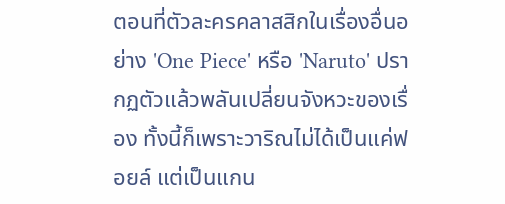ตอนที่ตัวละครคลาสสิกในเรื่องอื่นอย่าง 'One Piece' หรือ 'Naruto' ปรากฏตัวแล้วพลันเปลี่ยนจังหวะของเรื่อง ทั้งนี้ก็เพราะวาริณไม่ได้เป็นแค่ฟอยล์ แต่เป็นแกน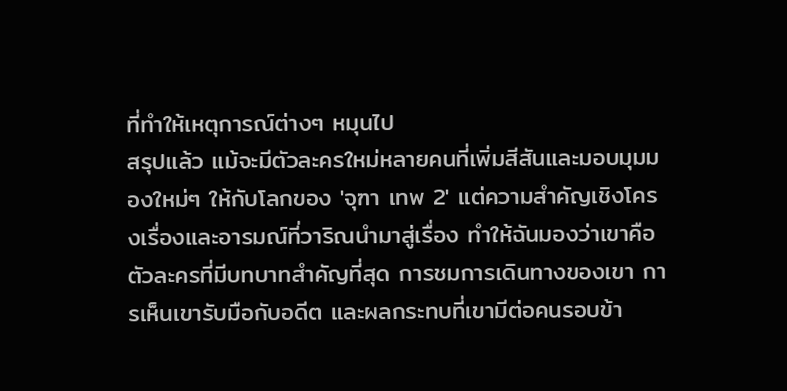ที่ทำให้เหตุการณ์ต่างๆ หมุนไป
สรุปแล้ว แม้จะมีตัวละครใหม่หลายคนที่เพิ่มสีสันและมอบมุมมองใหม่ๆ ให้กับโลกของ 'จุฑา เทพ 2' แต่ความสำคัญเชิงโครงเรื่องและอารมณ์ที่วาริณนำมาสู่เรื่อง ทำให้ฉันมองว่าเขาคือตัวละครที่มีบทบาทสำคัญที่สุด การชมการเดินทางของเขา การเห็นเขารับมือกับอดีต และผลกระทบที่เขามีต่อคนรอบข้า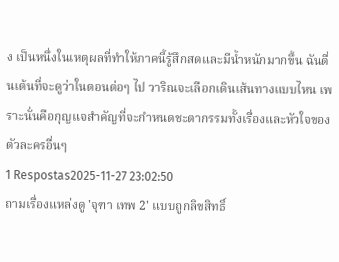ง เป็นหนึ่งในเหตุผลที่ทำให้ภาคนี้รู้สึกสดและมีน้ำหนักมากขึ้น ฉันตื่นเต้นที่จะดูว่าในตอนต่อๆ ไป วาริณจะเลือกเดินเส้นทางแบบไหน เพราะนั่นคือกุญแจสำคัญที่จะกำหนดชะตากรรมทั้งเรื่องและหัวใจของตัวละครอื่นๆ
1 Respostas2025-11-27 23:02:50
ถามเรื่องแหล่งดู 'จุฑา เทพ 2' แบบถูกลิขสิทธิ์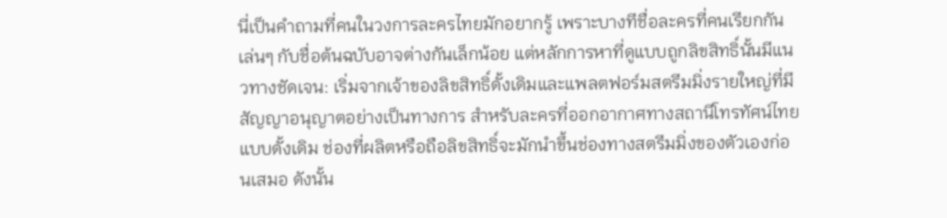นี่เป็นคำถามที่คนในวงการละครไทยมักอยากรู้ เพราะบางทีชื่อละครที่คนเรียกกันเล่นๆ กับชื่อต้นฉบับอาจต่างกันเล็กน้อย แต่หลักการหาที่ดูแบบถูกลิขสิทธิ์นั้นมีแนวทางชัดเจน: เริ่มจากเจ้าของลิขสิทธิ์ดั้งเดิมและแพลตฟอร์มสตรีมมิ่งรายใหญ่ที่มีสัญญาอนุญาตอย่างเป็นทางการ สำหรับละครที่ออกอากาศทางสถานีโทรทัศน์ไทยแบบดั้งเดิม ช่องที่ผลิตหรือถือลิขสิทธิ์จะมักนำขึ้นช่องทางสตรีมมิ่งของตัวเองก่อนเสมอ ดังนั้น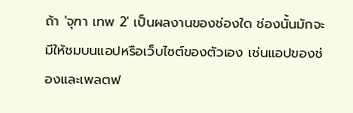ถ้า 'จุฑา เทพ 2' เป็นผลงานของช่องใด ช่องนั้นมักจะมีให้ชมบนแอปหรือเว็บไซต์ของตัวเอง เช่นแอปของช่องและเพลตฟ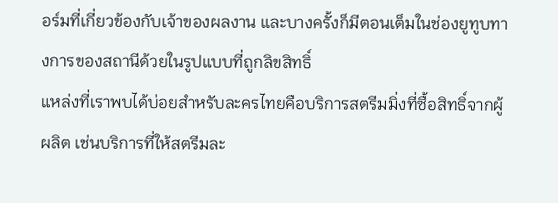อร์มที่เกี่ยวข้องกับเจ้าของผลงาน และบางครั้งก็มีตอนเต็มในช่องยูทูบทางการของสถานีด้วยในรูปแบบที่ถูกลิขสิทธิ์
แหล่งที่เราพบได้บ่อยสำหรับละครไทยคือบริการสตรีมมิ่งที่ซื้อสิทธิ์จากผู้ผลิต เช่นบริการที่ให้สตรีมละ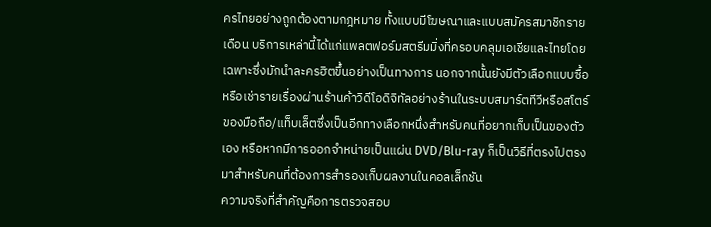ครไทยอย่างถูกต้องตามกฎหมาย ทั้งแบบมีโฆษณาและแบบสมัครสมาชิกรายเดือน บริการเหล่านี้ได้แก่แพลตฟอร์มสตรีมมิ่งที่ครอบคลุมเอเชียและไทยโดยเฉพาะซึ่งมักนำละครฮิตขึ้นอย่างเป็นทางการ นอกจากนั้นยังมีตัวเลือกแบบซื้อหรือเช่ารายเรื่องผ่านร้านค้าวิดีโอดิจิทัลอย่างร้านในระบบสมาร์ตทีวีหรือสโตร์ของมือถือ/แท็บเล็ตซึ่งเป็นอีกทางเลือกหนึ่งสำหรับคนที่อยากเก็บเป็นของตัวเอง หรือหากมีการออกจำหน่ายเป็นแผ่น DVD/Blu-ray ก็เป็นวิธีที่ตรงไปตรงมาสำหรับคนที่ต้องการสำรองเก็บผลงานในคอลเล็กชัน
ความจริงที่สำคัญคือการตรวจสอบ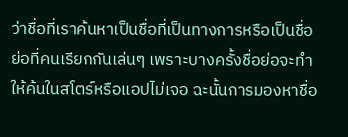ว่าชื่อที่เราค้นหาเป็นชื่อที่เป็นทางการหรือเป็นชื่อย่อที่คนเรียกกันเล่นๆ เพราะบางครั้งชื่อย่อจะทำให้ค้นในสโตร์หรือแอปไม่เจอ ฉะนั้นการมองหาชื่อ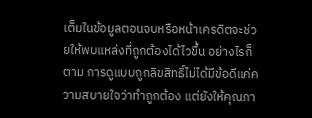เต็มในข้อมูลตอนจบหรือหน้าเครดิตจะช่วยให้พบแหล่งที่ถูกต้องได้ไวขึ้น อย่างไรก็ตาม การดูแบบถูกลิขสิทธิ์ไม่ได้มีข้อดีแค่ความสบายใจว่าทำถูกต้อง แต่ยังให้คุณภา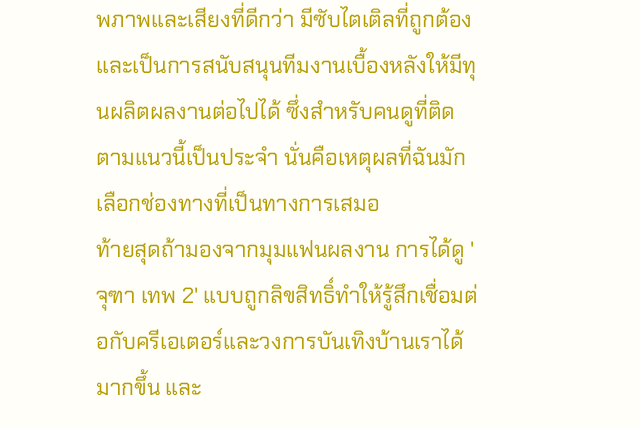พภาพและเสียงที่ดีกว่า มีซับไตเติลที่ถูกต้อง และเป็นการสนับสนุนทีมงานเบื้องหลังให้มีทุนผลิตผลงานต่อไปได้ ซึ่งสำหรับคนดูที่ติดตามแนวนี้เป็นประจำ นั่นคือเหตุผลที่ฉันมักเลือกช่องทางที่เป็นทางการเสมอ
ท้ายสุดถ้ามองจากมุมแฟนผลงาน การได้ดู 'จุฑา เทพ 2' แบบถูกลิขสิทธิ์ทำให้รู้สึกเชื่อมต่อกับครีเอเตอร์และวงการบันเทิงบ้านเราได้มากขึ้น และ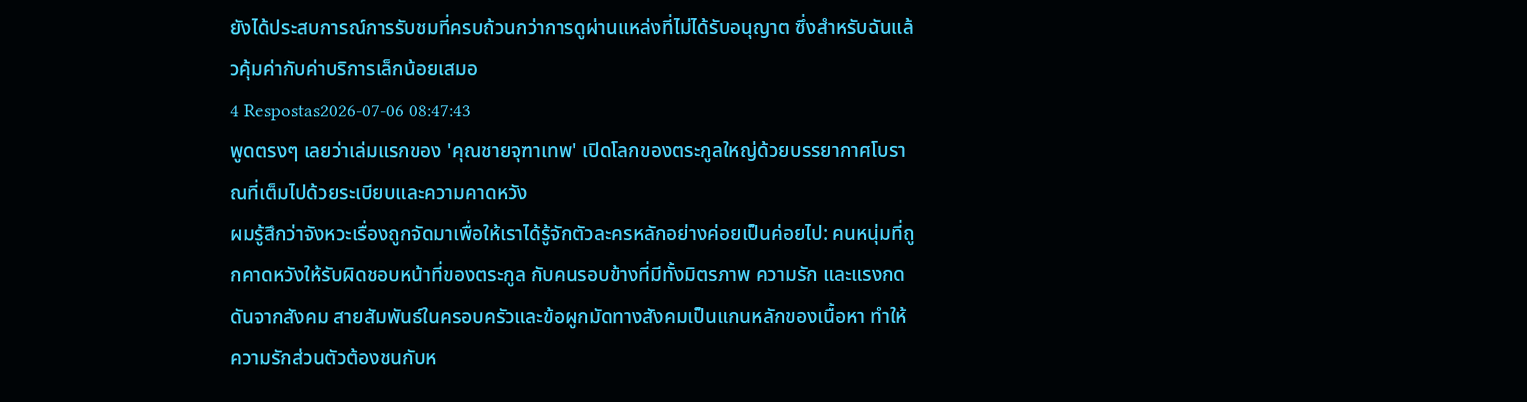ยังได้ประสบการณ์การรับชมที่ครบถ้วนกว่าการดูผ่านแหล่งที่ไม่ได้รับอนุญาต ซึ่งสำหรับฉันแล้วคุ้มค่ากับค่าบริการเล็กน้อยเสมอ
4 Respostas2026-07-06 08:47:43
พูดตรงๆ เลยว่าเล่มแรกของ 'คุณชายจุฑาเทพ' เปิดโลกของตระกูลใหญ่ด้วยบรรยากาศโบราณที่เต็มไปด้วยระเบียบและความคาดหวัง
ผมรู้สึกว่าจังหวะเรื่องถูกจัดมาเพื่อให้เราได้รู้จักตัวละครหลักอย่างค่อยเป็นค่อยไป: คนหนุ่มที่ถูกคาดหวังให้รับผิดชอบหน้าที่ของตระกูล กับคนรอบข้างที่มีทั้งมิตรภาพ ความรัก และแรงกดดันจากสังคม สายสัมพันธ์ในครอบครัวและข้อผูกมัดทางสังคมเป็นแกนหลักของเนื้อหา ทำให้ความรักส่วนตัวต้องชนกับห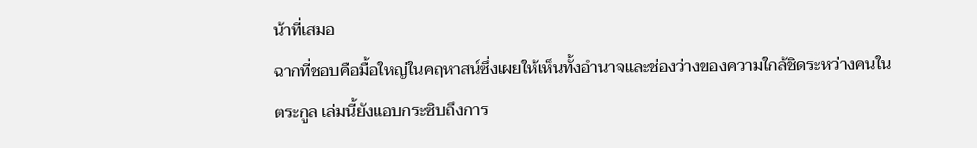น้าที่เสมอ
ฉากที่ชอบคือมื้อใหญ่ในคฤหาสน์ซึ่งเผยให้เห็นทั้งอำนาจและช่องว่างของความใกล้ชิดระหว่างคนในตระกูล เล่มนี้ยังแอบกระซิบถึงการ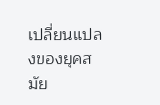เปลี่ยนแปลงของยุคสมัย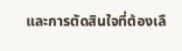และการตัดสินใจที่ต้องเลื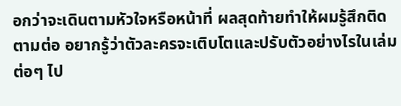อกว่าจะเดินตามหัวใจหรือหน้าที่ ผลสุดท้ายทำให้ผมรู้สึกติดตามต่อ อยากรู้ว่าตัวละครจะเติบโตและปรับตัวอย่างไรในเล่มต่อๆ ไป